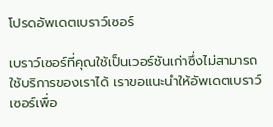โปรดอัพเดตเบราว์เซอร์

เบราว์เซอร์ที่คุณใช้เป็นเวอร์ชันเก่าซึ่งไม่สามารถใช้บริการของเราได้ เราขอแนะนำให้อัพเดตเบราว์เซอร์เพื่อ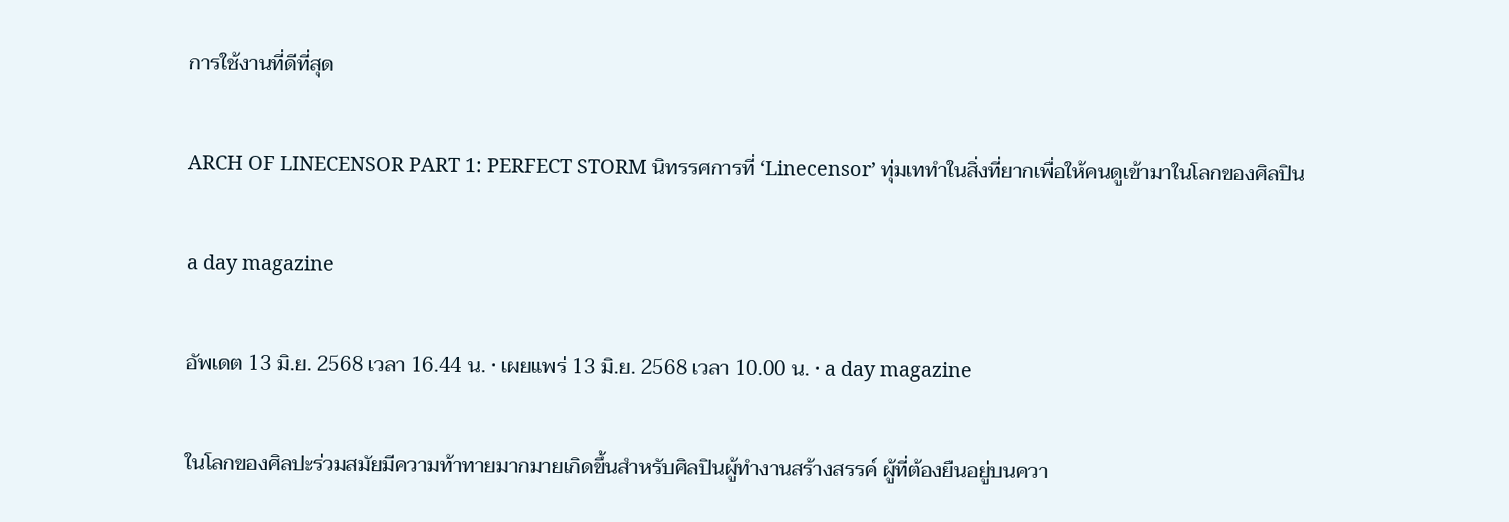การใช้งานที่ดีที่สุด

ARCH OF LINECENSOR PART 1: PERFECT STORM นิทรรศการที่ ‘Linecensor’ ทุ่มเททำในสิ่งที่ยากเพื่อให้คนดูเข้ามาในโลกของศิลปิน

a day magazine

อัพเดต 13 มิ.ย. 2568 เวลา 16.44 น. • เผยแพร่ 13 มิ.ย. 2568 เวลา 10.00 น. • a day magazine

ในโลกของศิลปะร่วมสมัยมีความท้าทายมากมายเกิดขึ้นสำหรับศิลปินผู้ทำงานสร้างสรรค์ ผู้ที่ต้องยืนอยู่บนควา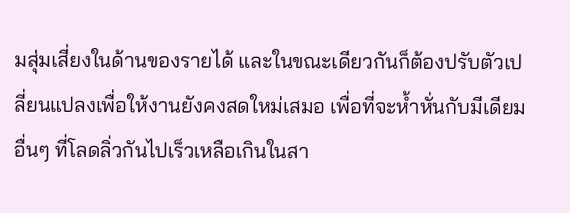มสุ่มเสี่ยงในด้านของรายได้ และในขณะเดียวกันก็ต้องปรับตัวเปลี่ยนแปลงเพื่อให้งานยังคงสดใหม่เสมอ เพื่อที่จะห้ำหั่นกับมีเดียมอื่นๆ ที่โลดลิ่วกันไปเร็วเหลือเกินในสา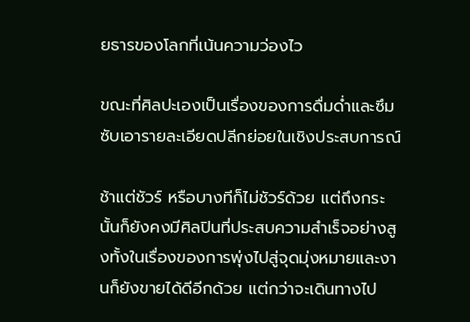ยธารของโลกที่เน้นความว่องไว

ขณะที่ศิลปะเองเป็นเรื่องของการดื่มด่ำและซึมซับเอารายละเอียดปลีกย่อยในเชิงประสบการณ์

ช้าแต่ชัวร์ หรือบางทีก็ไม่ชัวร์ด้วย แต่ถึงกระนั้นก็ยังคงมีศิลปินที่ประสบความสำเร็จอย่างสูงทั้งในเรื่องของการพุ่งไปสู่จุดมุ่งหมายและงานก็ยังขายได้ดีอีกด้วย แต่กว่าจะเดินทางไป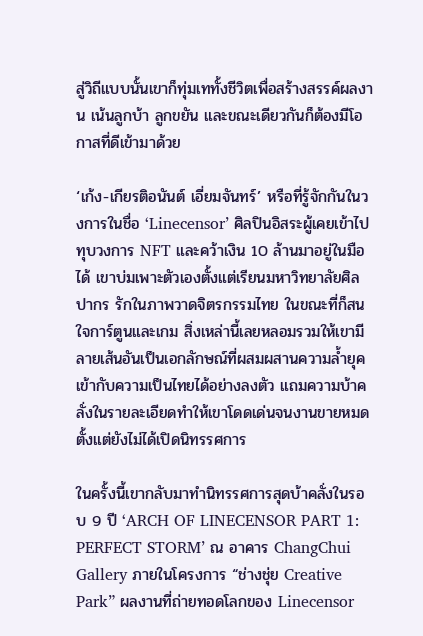สู่วิถีแบบนั้นเขาก็ทุ่มเททั้งชีวิตเพื่อสร้างสรรค์ผลงาน เน้นลูกบ้า ลูกขยัน และขณะเดียวกันก็ต้องมีโอกาสที่ดีเข้ามาด้วย

‘เก้ง-เกียรติอนันต์ เอี่ยมจันทร์’ หรือที่รู้จักกันในวงการในชื่อ ‘Linecensor’ ศิลปินอิสระผู้เคยเข้าไปทุบวงการ NFT และคว้าเงิน 10 ล้านมาอยู่ในมือได้ เขาบ่มเพาะตัวเองตั้งแต่เรียนมหาวิทยาลัยศิลปากร รักในภาพวาดจิตรกรรมไทย ในขณะที่ก็สนใจการ์ตูนและเกม สิ่งเหล่านี้เลยหลอมรวมให้เขามีลายเส้นอันเป็นเอกลักษณ์ที่ผสมผสานความล้ำยุคเข้ากับความเป็นไทยได้อย่างลงตัว แถมความบ้าคลั่งในรายละเอียดทำให้เขาโดดเด่นจนงานขายหมดตั้งแต่ยังไม่ได้เปิดนิทรรศการ

ในครั้งนี้เขากลับมาทำนิทรรศการสุดบ้าคลั่งในรอบ 9 ปี ‘ARCH OF LINECENSOR PART 1: PERFECT STORM’ ณ อาคาร ChangChui Gallery ภายในโครงการ “ช่างชุ่ย Creative Park” ผลงานที่ถ่ายทอดโลกของ Linecensor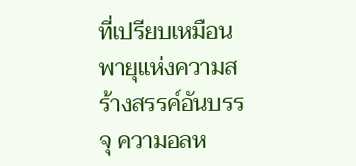ที่เปรียบเหมือนพายุแห่งความสร้างสรรค์อันบรรจุ ความอลห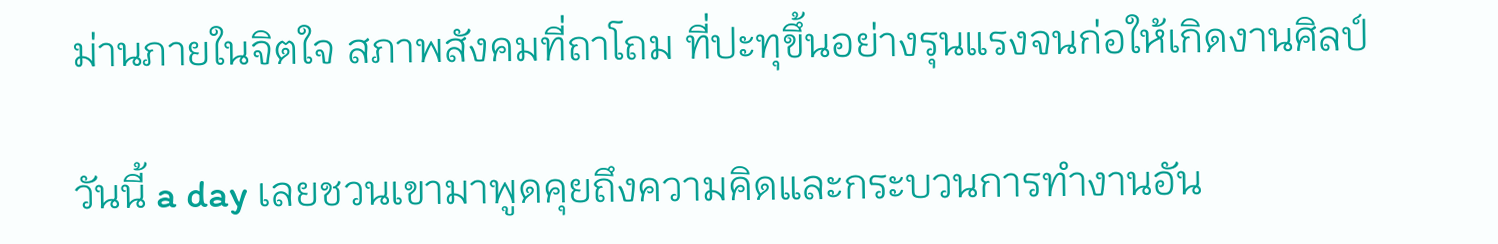ม่านภายในจิตใจ สภาพสังคมที่ถาโถม ที่ปะทุขึ้นอย่างรุนแรงจนก่อให้เกิดงานศิลป์

วันนี้ a day เลยชวนเขามาพูดคุยถึงความคิดและกระบวนการทำงานอัน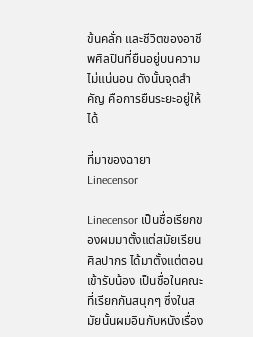ข้นคลั่ก และชีวิตของอาชีพศิลปินที่ยืนอยู่บนความไม่แน่นอน ดังนั้นจุดสำคัญ คือการยืนระยะอยู่ให้ได้

ที่มาของฉายา Linecensor

Linecensor เป็นชื่อเรียกของผมมาตั้งแต่สมัยเรียนศิลปากร ได้มาตั้งแต่ตอนเข้ารับน้อง เป็นชื่อในคณะที่เรียกกันสนุกๆ ซึ่งในสมัยนั้นผมอินกับหนังเรื่อง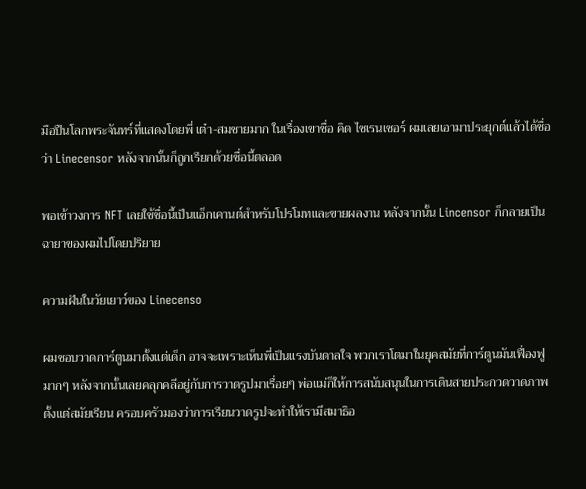มือปืนโลกพระจันทร์ที่แสดงโดยพี่ เต๋า-สมชายมาก ในเรื่องเขาชื่อ คิด ไซเรนเซอร์ ผมเลยเอามาประยุกต์แล้วได้ชื่อว่า Linecensor หลังจากนั้นก็ถูกเรียกด้วยชื่อนี้ตลอด

พอเข้าวงการ NFT เลยใช้ชื่อนี้เป็นแอ็กเคานต์สำหรับโปรโมทและขายผลงาน หลังจากนั้น Lincensor ก็กลายเป็นฉายาของผมไปโดยปริยาย

ความฝันในวัยเยาว์ของ Linecenso

ผมชอบวาดการ์ตูนมาตั้งแต่เด็ก อาจจะเพราะเห็นพี่เป็นแรงบันดาลใจ พวกเราโตมาในยุคสมัยที่การ์ตูนมันเฟื่องฟูมากๆ หลังจากนั้นเลยคลุกคลีอยู่กับการวาดรูปมาเรื่อยๆ พ่อแม่ก็ให้การสนับสนุนในการเดินสายประกวดวาดภาพตั้งแต่สมัยเรียน ครอบครัวมองว่าการเรียนวาดรูปจะทำให้เรามีสมาธิอ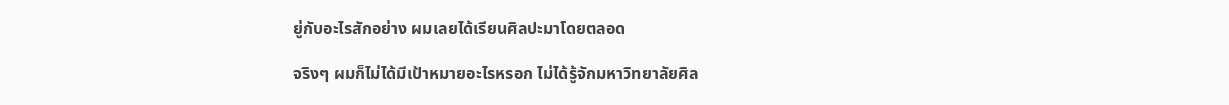ยู่กับอะไรสักอย่าง ผมเลยได้เรียนศิลปะมาโดยตลอด

จริงๆ ผมก็ไม่ได้มีเป้าหมายอะไรหรอก ไม่ได้รู้จักมหาวิทยาลัยศิล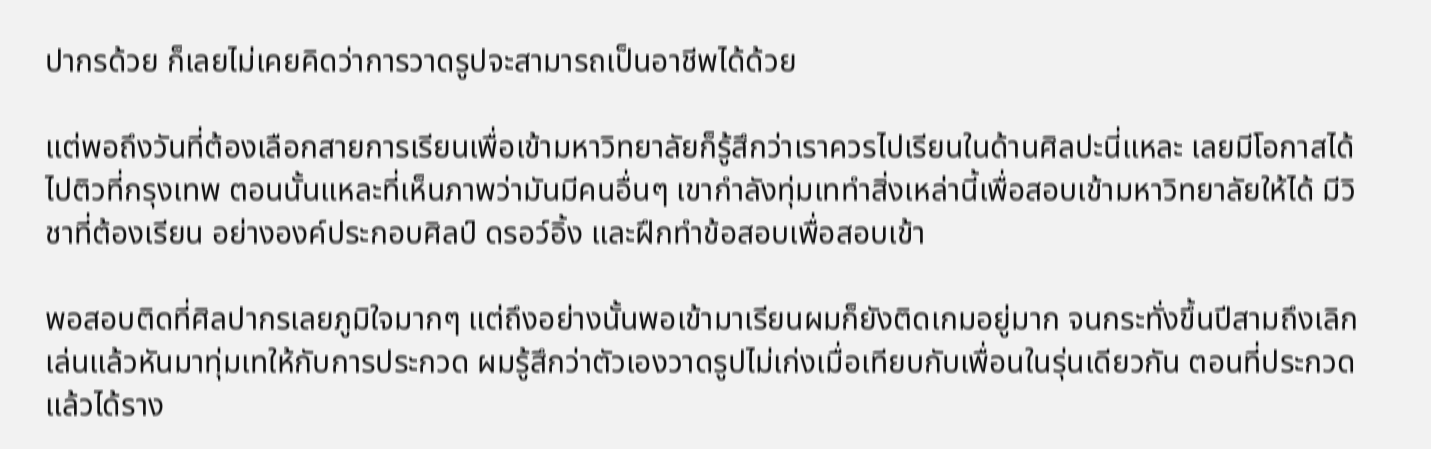ปากรด้วย ก็เลยไม่เคยคิดว่าการวาดรูปจะสามารถเป็นอาชีพได้ด้วย

แต่พอถึงวันที่ต้องเลือกสายการเรียนเพื่อเข้ามหาวิทยาลัยก็รู้สึกว่าเราควรไปเรียนในด้านศิลปะนี่แหละ เลยมีโอกาสได้ไปติวที่กรุงเทพ ตอนนั้นแหละที่เห็นภาพว่ามันมีคนอื่นๆ เขากำลังทุ่มเททำสิ่งเหล่านี้เพื่อสอบเข้ามหาวิทยาลัยให้ได้ มีวิชาที่ต้องเรียน อย่างองค์ประกอบศิลป์ ดรอว์อิ้ง และฝึกทำข้อสอบเพื่อสอบเข้า

พอสอบติดที่ศิลปากรเลยภูมิใจมากๆ แต่ถึงอย่างนั้นพอเข้ามาเรียนผมก็ยังติดเกมอยู่มาก จนกระทั่งขึ้นปีสามถึงเลิกเล่นแล้วหันมาทุ่มเทให้กับการประกวด ผมรู้สึกว่าตัวเองวาดรูปไม่เก่งเมื่อเทียบกับเพื่อนในรุ่นเดียวกัน ตอนที่ประกวดแล้วได้ราง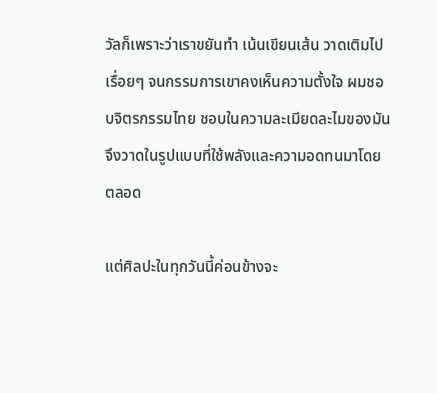วัลก็เพราะว่าเราขยันทำ เน้นเขียนเส้น วาดเติมไปเรื่อยๆ จนกรรมการเขาคงเห็นความตั้งใจ ผมชอบจิตรกรรมไทย ชอบในความละเมียดละไมของมันจึงวาดในรูปแบบที่ใช้พลังและความอดทนมาโดยตลอด

แต่ศิลปะในทุกวันนี้ค่อนข้างจะ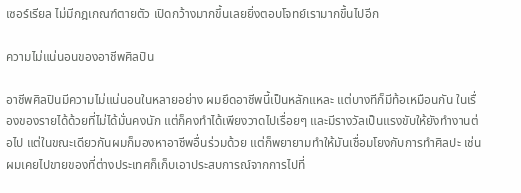เซอร์เรียล ไม่มีกฎเกณฑ์ตายตัว เปิดกว้างมากขึ้นเลยยิ่งตอบโจทย์เรามากขึ้นไปอีก

ความไม่แน่นอนของอาชีพศิลปิน

อาชีพศิลปินมีความไม่แน่นอนในหลายอย่าง ผมยึดอาชีพนี้เป็นหลักแหละ แต่บางทีก็มีท้อเหมือนกัน ในเรื่องของรายได้ด้วยที่ไม่ได้มั่นคงนัก แต่ก็คงทำได้เพียงวาดไปเรื่อยๆ และมีรางวัลเป็นแรงขับให้ยังทำงานต่อไป แต่ในขณะเดียวกันผมก็มองหาอาชีพอื่นร่วมด้วย แต่ก็พยายามทำให้มันเชื่อมโยงกับการทำศิลปะ เช่นผมเคยไปขายของที่ต่างประเทศก็เก็บเอาประสบการณ์จากการไปที่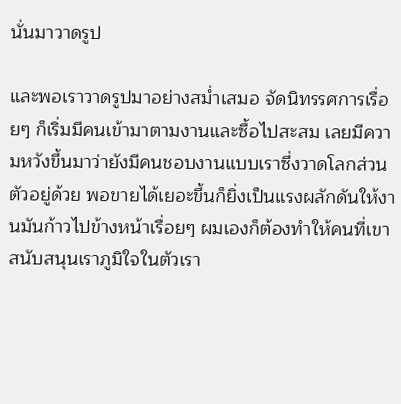นั่นมาวาดรูป

และพอเราวาดรูปมาอย่างสม่ำเสมอ จัดนิทรรศการเรื่อยๆ ก็เริ่มมีคนเข้ามาตามงานและซื้อไปสะสม เลยมีความหวังขึ้นมาว่ายังมีคนชอบงานแบบเราซึ่งวาดโลกส่วนตัวอยู่ด้วย พอขายได้เยอะขึ้นก็ยิ่งเป็นแรงผลักดันให้งานมันก้าวไปข้างหน้าเรื่อยๆ ผมเองก็ต้องทำให้คนที่เขาสนับสนุนเราภูมิใจในตัวเรา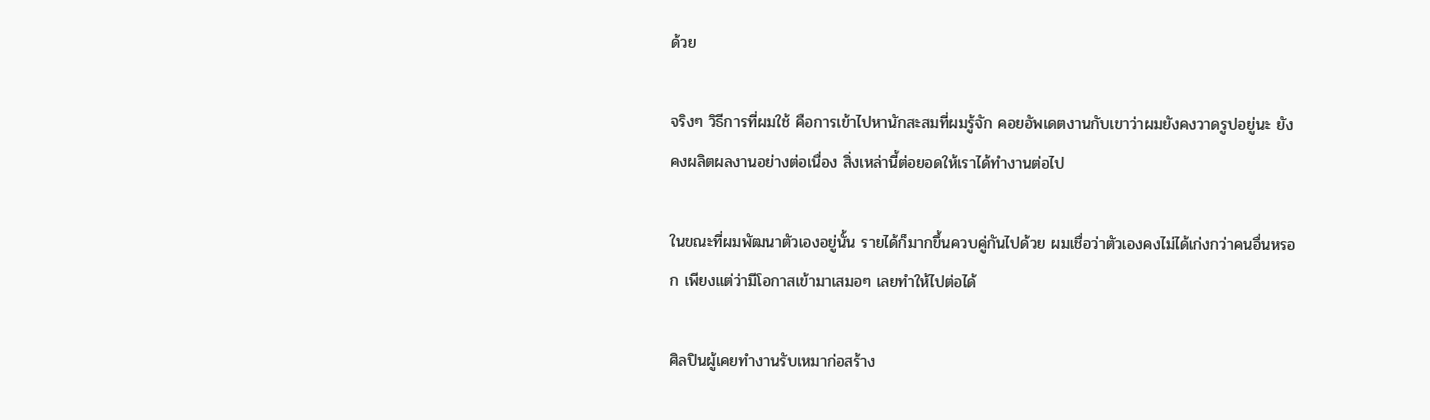ด้วย

จริงๆ วิธีการที่ผมใช้ คือการเข้าไปหานักสะสมที่ผมรู้จัก คอยอัพเดตงานกับเขาว่าผมยังคงวาดรูปอยู่นะ ยังคงผลิตผลงานอย่างต่อเนื่อง สิ่งเหล่านี้ต่อยอดให้เราได้ทำงานต่อไป

ในขณะที่ผมพัฒนาตัวเองอยู่นั้น รายได้ก็มากขึ้นควบคู่กันไปด้วย ผมเชื่อว่าตัวเองคงไม่ได้เก่งกว่าคนอื่นหรอก เพียงแต่ว่ามีโอกาสเข้ามาเสมอๆ เลยทำให้ไปต่อได้

ศิลปินผู้เคยทำงานรับเหมาก่อสร้าง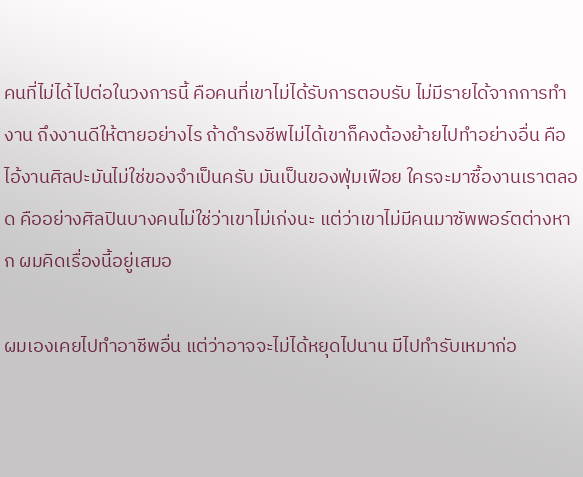คนที่ไม่ได้ไปต่อในวงการนี้ คือคนที่เขาไม่ได้รับการตอบรับ ไม่มีรายได้จากการทำงาน ถึงงานดีให้ตายอย่างไร ถ้าดำรงชีพไม่ได้เขาก็คงต้องย้ายไปทำอย่างอื่น คือไอ้งานศิลปะมันไม่ใช่ของจำเป็นครับ มันเป็นของฟุ่มเฟือย ใครจะมาซื้องานเราตลอด คืออย่างศิลปินบางคนไม่ใช่ว่าเขาไม่เก่งนะ แต่ว่าเขาไม่มีคนมาซัพพอร์ตต่างหาก ผมคิดเรื่องนี้อยู่เสมอ

ผมเองเคยไปทำอาชีพอื่น แต่ว่าอาจจะไม่ได้หยุดไปนาน มีไปทำรับเหมาก่อ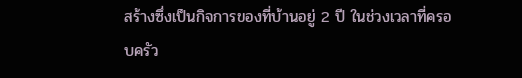สร้างซึ่งเป็นกิจการของที่บ้านอยู่ 2 ปี ในช่วงเวลาที่ครอบครัว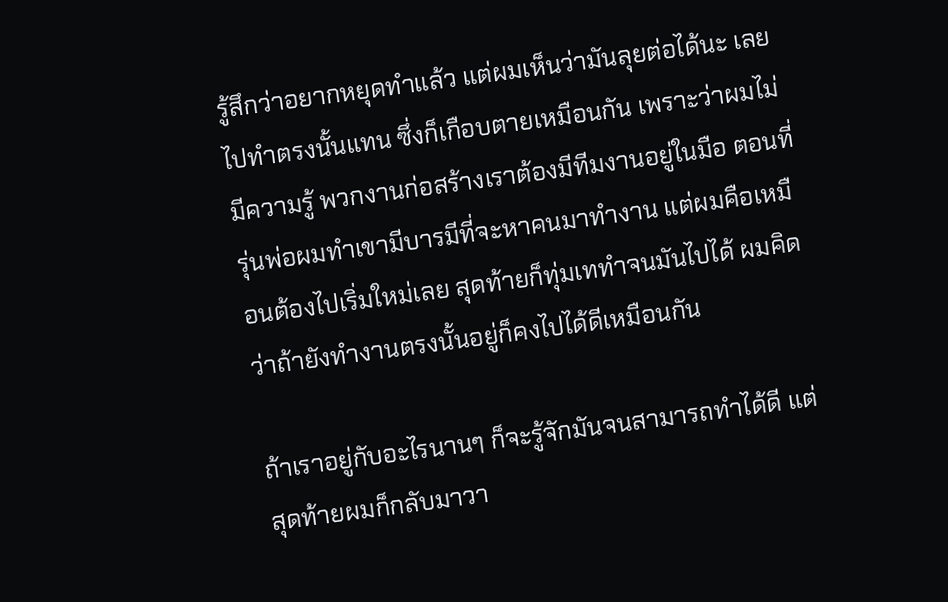รู้สึกว่าอยากหยุดทำแล้ว แต่ผมเห็นว่ามันลุยต่อได้นะ เลยไปทำตรงนั้นแทน ซึ่งก็เกือบตายเหมือนกัน เพราะว่าผมไม่มีความรู้ พวกงานก่อสร้างเราต้องมีทีมงานอยู่ในมือ ตอนที่รุ่นพ่อผมทำเขามีบารมีที่จะหาคนมาทำงาน แต่ผมคือเหมือนต้องไปเริ่มใหม่เลย สุดท้ายก็ทุ่มเททำจนมันไปได้ ผมคิดว่าถ้ายังทำงานตรงนั้นอยู่ก็คงไปได้ดีเหมือนกัน

ถ้าเราอยู่กับอะไรนานๆ ก็จะรู้จักมันจนสามารถทำได้ดี แต่สุดท้ายผมก็กลับมาวา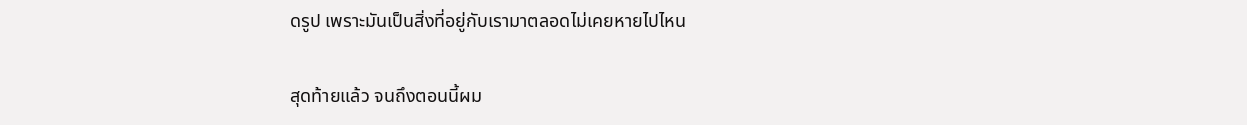ดรูป เพราะมันเป็นสิ่งที่อยู่กับเรามาตลอดไม่เคยหายไปไหน

สุดท้ายแล้ว จนถึงตอนนี้ผม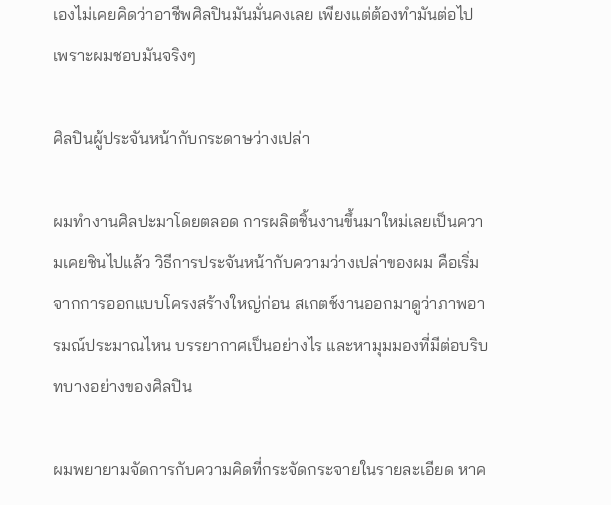เองไม่เคยคิดว่าอาชีพศิลปินมันมั่นคงเลย เพียงแต่ต้องทำมันต่อไปเพราะผมชอบมันจริงๆ

ศิลปินผู้ประจันหน้ากับกระดาษว่างเปล่า

ผมทำงานศิลปะมาโดยตลอด การผลิตชิ้นงานขึ้นมาใหม่เลยเป็นความเคยชินไปแล้ว วิธีการประจันหน้ากับความว่างเปล่าของผม คือเริ่มจากการออกแบบโครงสร้างใหญ่ก่อน สเกตช์งานออกมาดูว่าภาพอารมณ์ประมาณไหน บรรยากาศเป็นอย่างไร และหามุมมองที่มีต่อบริบทบางอย่างของศิลปิน

ผมพยายามจัดการกับความคิดที่กระจัดกระจายในรายละเอียด หาค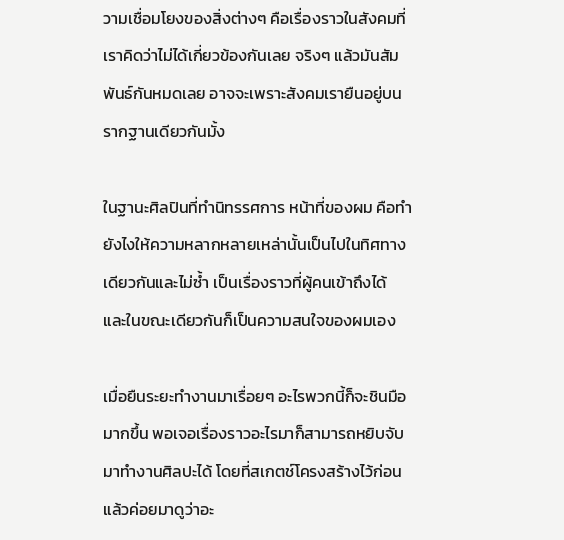วามเชื่อมโยงของสิ่งต่างๆ คือเรื่องราวในสังคมที่เราคิดว่าไม่ได้เกี่ยวข้องกันเลย จริงๆ แล้วมันสัมพันธ์กันหมดเลย อาจจะเพราะสังคมเรายืนอยู่บนรากฐานเดียวกันมั้ง

ในฐานะศิลปินที่ทำนิทรรศการ หน้าที่ของผม คือทำยังไงให้ความหลากหลายเหล่านั้นเป็นไปในทิศทางเดียวกันและไม่ซ้ำ เป็นเรื่องราวที่ผู้คนเข้าถึงได้ และในขณะเดียวกันก็เป็นความสนใจของผมเอง

เมื่อยืนระยะทำงานมาเรื่อยๆ อะไรพวกนี้ก็จะชินมือมากขึ้น พอเจอเรื่องราวอะไรมาก็สามารถหยิบจับมาทำงานศิลปะได้ โดยที่สเกตช์โครงสร้างไว้ก่อน แล้วค่อยมาดูว่าอะ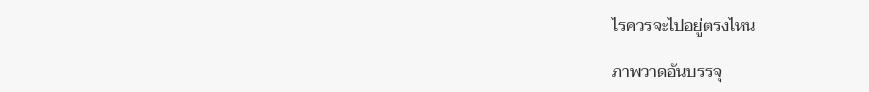ไรควรจะไปอยู่ตรงไหน

ภาพวาดอันบรรจุ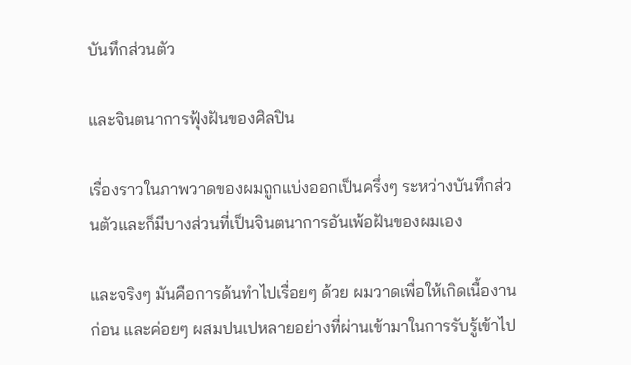บันทึกส่วนตัว

และจินตนาการฟุ้งฝันของศิลปิน

เรื่องราวในภาพวาดของผมถูกแบ่งออกเป็นครึ่งๆ ระหว่างบันทึกส่วนตัวและก็มีบางส่วนที่เป็นจินตนาการอันเพ้อฝันของผมเอง

และจริงๆ มันคือการด้นทำไปเรื่อยๆ ด้วย ผมวาดเพื่อให้เกิดเนื้องานก่อน และค่อยๆ ผสมปนเปหลายอย่างที่ผ่านเข้ามาในการรับรู้เข้าไป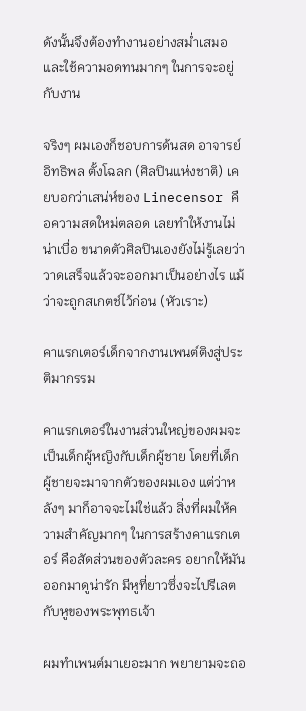ดังนั้นจึงต้องทำงานอย่างสม่ำเสมอและใช้ความอดทนมากๆ ในการจะอยู่กับงาน

จริงๆ ผมเองก็ชอบการด้นสด อาจารย์อิทธิพล ตั้งโฉลก (ศิลปินแห่งชาติ) เคยบอกว่าเสน่ห์ของ Linecensor คือความสดใหม่ตลอด เลยทำให้งานไม่น่าเบื่อ ขนาดตัวศิลปินเองยังไม่รู้เลยว่าวาดเสร็จแล้วจะออกมาเป็นอย่างไร แม้ว่าจะถูกสเกตช์ไว้ก่อน (หัวเราะ)

คาแรกเตอร์เด็กจากงานเพนต์ติงสู่ประติมากรรม

คาแรกเตอร์ในงานส่วนใหญ่ของผมจะเป็นเด็กผู้หญิงกับเด็กผู้ชาย โดยที่เด็กผู้ชายจะมาจากตัวของผมเอง แต่ว่าหลังๆ มาก็อาจจะไม่ใช่แล้ว สิ่งที่ผมให้ความสำคัญมากๆ ในการสร้างคาแรกเตอร์ คือสัดส่วนของตัวละคร อยากให้มันออกมาดูน่ารัก มีหูที่ยาวซึ่งจะไปรีเลตกับหูของพระพุทธเจ้า

ผมทำเพนต์มาเยอะมาก พยายามจะถอ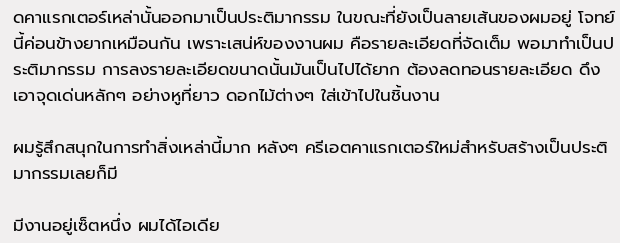ดคาแรกเตอร์เหล่านั้นออกมาเป็นประติมากรรม ในขณะที่ยังเป็นลายเส้นของผมอยู่ โจทย์นี้ค่อนข้างยากเหมือนกัน เพราะเสน่ห์ของงานผม คือรายละเอียดที่จัดเต็ม พอมาทำเป็นประติมากรรม การลงรายละเอียดขนาดนั้นมันเป็นไปได้ยาก ต้องลดทอนรายละเอียด ดึงเอาจุดเด่นหลักๆ อย่างหูที่ยาว ดอกไม้ต่างๆ ใส่เข้าไปในชิ้นงาน

ผมรู้สึกสนุกในการทำสิ่งเหล่านี้มาก หลังๆ ครีเอตคาแรกเตอร์ใหม่สำหรับสร้างเป็นประติมากรรมเลยก็มี

มีงานอยู่เซ็ตหนึ่ง ผมได้ไอเดีย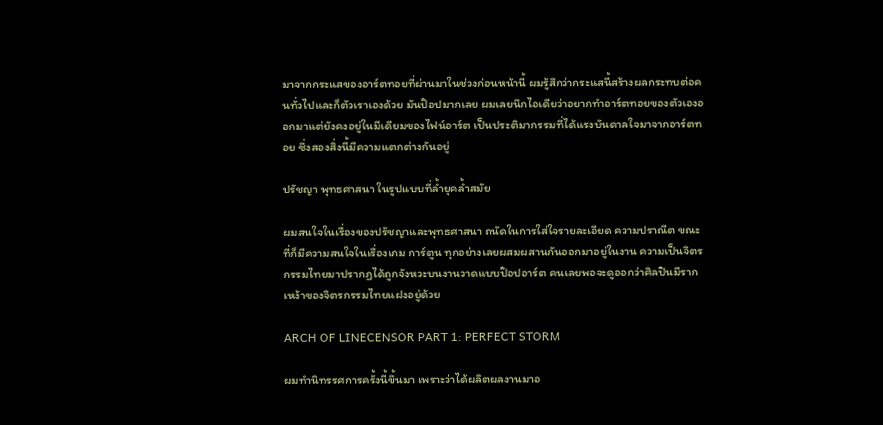มาจากกระแสของอาร์ตทอยที่ผ่านมาในช่วงก่อนหน้านี้ ผมรู้สึกว่ากระแสนี้สร้างผลกระทบต่อคนทั่วไปและก็ตัวเราเองด้วย มันป๊อปมากเลย ผมเลยนึกไอเดียว่าอยากทำอาร์ตทอยของตัวเองออกมาแต่ยังคงอยู่ในมีเดียมของไฟน์อาร์ต เป็นประติมากรรมที่ได้แรงบันดาลใจมาจากอาร์ตทอย ซึ่งสองสิ่งนี้มีความแตกต่างกันอยู่

ปรัชญา พุทธศาสนา ในรูปแบบที่ล้ำยุคล้ำสมัย

ผมสนใจในเรื่องของปรัชญาและพุทธศาสนา ถนัดในการใส่ใจรายละเอียด ความปราณีต ขณะที่ก็มีความสนใจในเรื่องเกม การ์ตูน ทุกอย่างเลยผสมผสานกันออกมาอยู่ในงาน ความเป็นจิตรกรรมไทยมาปรากฏได้ถูกจังหวะบนงานวาดแบบป๊อปอาร์ต คนเลยพอจะดูออกว่าศิลปินมีรากเหง้าของจิตรกรรมไทยแฝงอยู่ด้วย

ARCH OF LINECENSOR PART 1: PERFECT STORM

ผมทำนิทรรศการครั้งนี้ขึ้นมา เพราะว่าได้ผลิตผลงานมาอ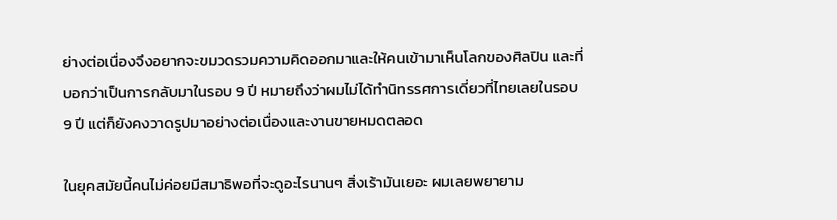ย่างต่อเนื่องจึงอยากจะขมวดรวมความคิดออกมาและให้คนเข้ามาเห็นโลกของศิลปิน และที่บอกว่าเป็นการกลับมาในรอบ 9 ปี หมายถึงว่าผมไม่ได้ทำนิทรรศการเดี่ยวที่ไทยเลยในรอบ 9 ปี แต่ก็ยังคงวาดรูปมาอย่างต่อเนื่องและงานขายหมดตลอด

ในยุคสมัยนี้คนไม่ค่อยมีสมาธิพอที่จะดูอะไรนานๆ สิ่งเร้ามันเยอะ ผมเลยพยายาม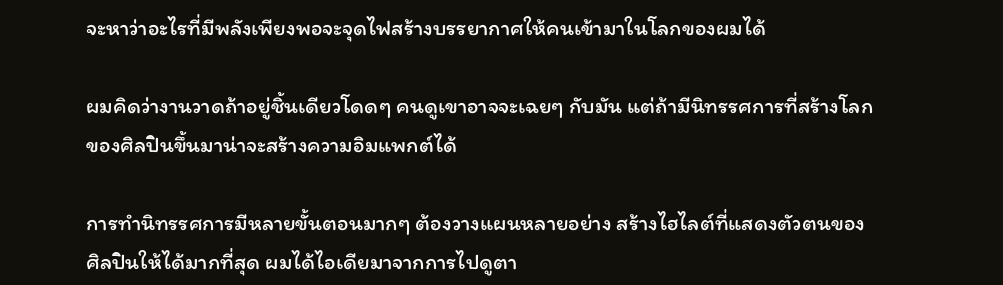จะหาว่าอะไรที่มีพลังเพียงพอจะจุดไฟสร้างบรรยากาศให้คนเข้ามาในโลกของผมได้

ผมคิดว่างานวาดถ้าอยู่ชิ้นเดียวโดดๆ คนดูเขาอาจจะเฉยๆ กับมัน แต่ถ้ามีนิทรรศการที่สร้างโลกของศิลปินขึ้นมาน่าจะสร้างความอิมแพกต์ได้

การทำนิทรรศการมีหลายขั้นตอนมากๆ ต้องวางแผนหลายอย่าง สร้างไฮไลต์ที่แสดงตัวตนของศิลปินให้ได้มากที่สุด ผมได้ไอเดียมาจากการไปดูตา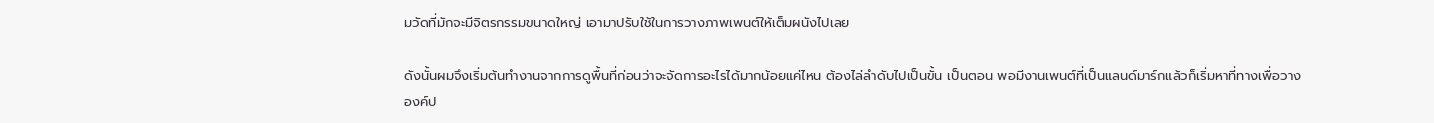มวัดที่มักจะมีจิตรกรรมขนาดใหญ่ เอามาปรับใช้ในการวางภาพเพนต์ให้เต็มผนังไปเลย

ดังนั้นผมจึงเริ่มต้นทำงานจากการดูพื้นที่ก่อนว่าจะจัดการอะไรได้มากน้อยแค่ไหน ต้องไล่ลำดับไปเป็นขั้น เป็นตอน พอมีงานเพนต์ที่เป็นแลนด์มาร์กแล้วก็เริ่มหาที่ทางเพื่อวางองค์ป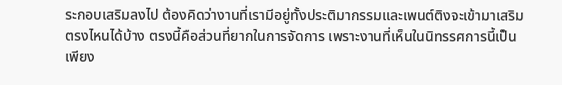ระกอบเสริมลงไป ต้องคิดว่างานที่เรามีอยู่ทั้งประติมากรรมและเพนต์ติงจะเข้ามาเสริมตรงไหนได้บ้าง ตรงนี้คือส่วนที่ยากในการจัดการ เพราะงานที่เห็นในนิทรรศการนี้เป็นเพียง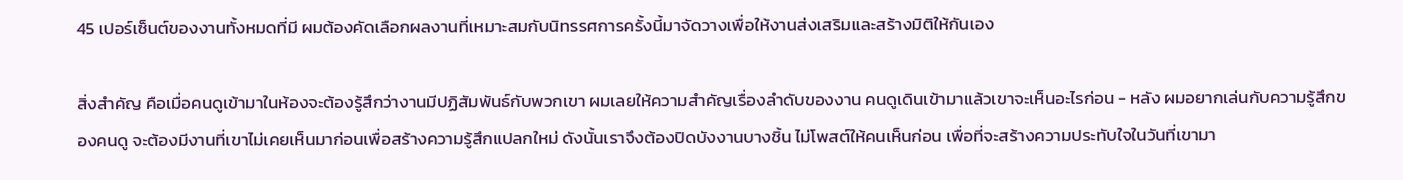45 เปอร์เซ็นต์ของงานทั้งหมดที่มี ผมต้องคัดเลือกผลงานที่เหมาะสมกับนิทรรศการครั้งนี้มาจัดวางเพื่อให้งานส่งเสริมและสร้างมิติให้กันเอง

สิ่งสำคัญ คือเมื่อคนดูเข้ามาในห้องจะต้องรู้สึกว่างานมีปฏิสัมพันธ์กับพวกเขา ผมเลยให้ความสำคัญเรื่องลำดับของงาน คนดูเดินเข้ามาแล้วเขาจะเห็นอะไรก่อน - หลัง ผมอยากเล่นกับความรู้สึกของคนดู จะต้องมีงานที่เขาไม่เคยเห็นมาก่อนเพื่อสร้างความรู้สึกแปลกใหม่ ดังนั้นเราจึงต้องปิดบังงานบางชิ้น ไม่โพสต์ให้คนเห็นก่อน เพื่อที่จะสร้างความประทับใจในวันที่เขามา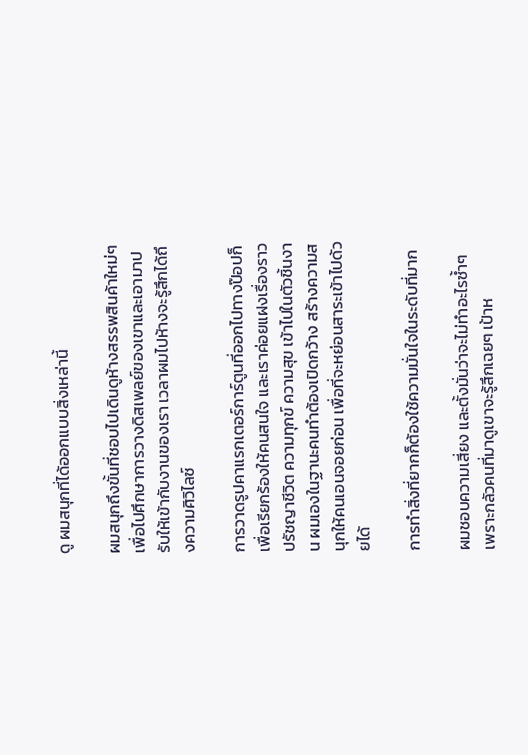ดู ผมสนุกที่ได้ออกแบบสิ่งเหล่านี้

ผมสนุกถึงขั้นที่ชอบไปเดินดูห้างสรรพสินค้าใหม่ๆ เพื่อไปศึกษาการวางดิสเพลย์ของเขาและเอามาปรับให้เข้ากับงานของเรา เวลาผมไปห้างจะรู้สึกได้ถึงความศิวิไลซ์

การวาดรูปคาแรกเตอร์การ์ตูนที่ออกไปทางป๊อปก็เพื่อเรียกร้องให้คนสนใจ และเราค่อยแฝงเรื่องราว ปรัชญาชีวิต ความทุกข์ ความสุข เข้าไปในตัวชิ้นงาน ผมเองในฐานะคนทำต้องเปิดกว้าง สร้างความสนุกให้คนเอนจอยก่อน เพื่อที่จะหย่อนสาระเข้าไปด้วยได้

การทำสิ่งที่ยากก็ต้องใช้ความมั่นใจในระดับที่มาก

ผมชอบความเสี่ยง และตั้งมั่นว่าจะไม่ทำอะไรซ้ำๆ เพราะกลัวคนที่มาดูเขาจะรู้สึกเฉยๆ เป้าห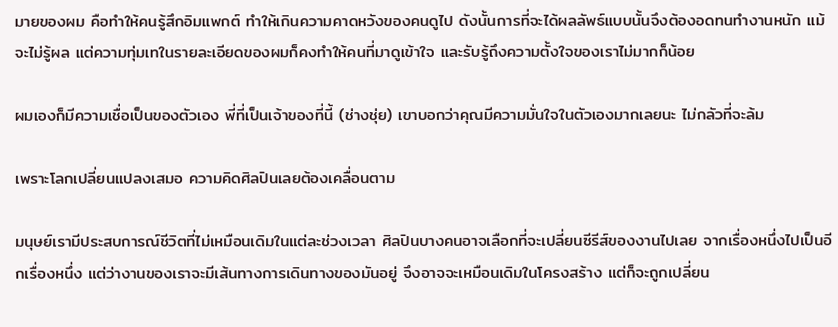มายของผม คือทำให้คนรู้สึกอิมแพกต์ ทำให้เกินความคาดหวังของคนดูไป ดังนั้นการที่จะได้ผลลัพธ์แบบนั้นจึงต้องอดทนทำงานหนัก แม้จะไม่รู้ผล แต่ความทุ่มเทในรายละเอียดของผมก็คงทำให้คนที่มาดูเข้าใจ และรับรู้ถึงความตั้งใจของเราไม่มากก็น้อย

ผมเองก็มีความเชื่อเป็นของตัวเอง พี่ที่เป็นเจ้าของที่นี้ (ช่างชุ่ย) เขาบอกว่าคุณมีความมั่นใจในตัวเองมากเลยนะ ไม่กลัวที่จะล้ม

เพราะโลกเปลี่ยนแปลงเสมอ ความคิดศิลปินเลยต้องเคลื่อนตาม

มนุษย์เรามีประสบการณ์ชีวิตที่ไม่เหมือนเดิมในแต่ละช่วงเวลา ศิลปินบางคนอาจเลือกที่จะเปลี่ยนซีรีส์ของงานไปเลย จากเรื่องหนึ่งไปเป็นอีกเรื่องหนึ่ง แต่ว่างานของเราจะมีเส้นทางการเดินทางของมันอยู่ จึงอาจจะเหมือนเดิมในโครงสร้าง แต่ก็จะถูกเปลี่ยน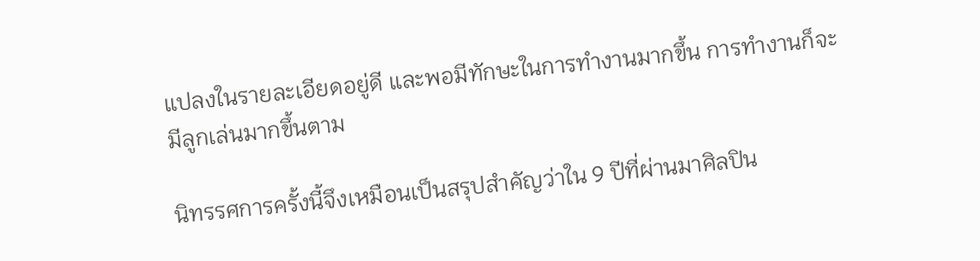แปลงในรายละเอียดอยู่ดี และพอมีทักษะในการทำงานมากขึ้น การทำงานก็จะมีลูกเล่นมากขึ้นตาม

นิทรรศการครั้งนี้จึงเหมือนเป็นสรุปสำคัญว่าใน 9 ปีที่ผ่านมาศิลปิน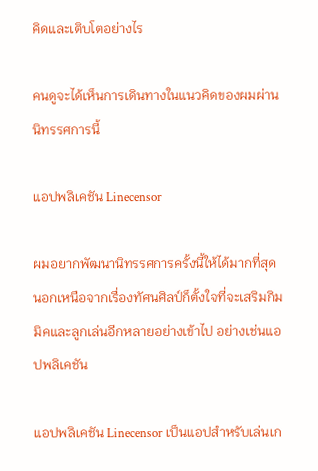คิดและเติบโตอย่างไร

คนดูจะได้เห็นการเดินทางในแนวคิดของผมผ่านนิทรรศการนี้

แอปพลิเคชัน Linecensor

ผมอยากพัฒนานิทรรศการครั้งนี้ให้ได้มากที่สุด นอกเหนือจากเรื่องทัศนศิลป์ก็ตั้งใจที่จะเสริมกิมมิคและลูกเล่นอีกหลายอย่างเข้าไป อย่างเช่นแอปพลิเคชัน

แอปพลิเคชัน Linecensor เป็นแอปสำหรับเล่นเก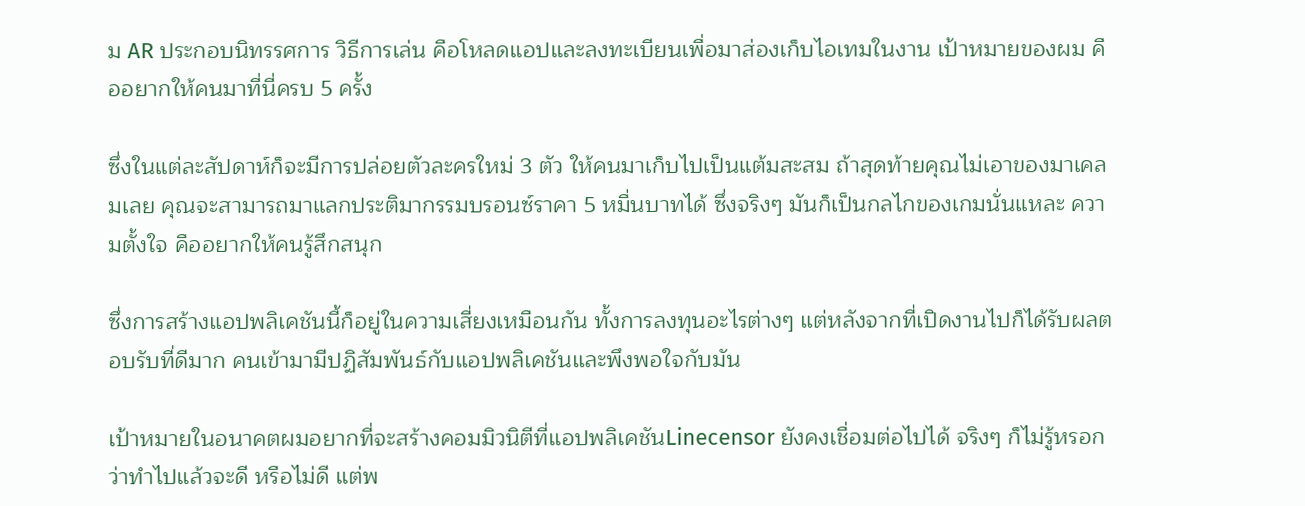ม AR ประกอบนิทรรศการ วิธีการเล่น คือโหลดแอปและลงทะเบียนเพื่อมาส่องเก็บไอเทมในงาน เป้าหมายของผม คืออยากให้คนมาที่นี่ครบ 5 ครั้ง

ซึ่งในแต่ละสัปดาห์ก็จะมีการปล่อยตัวละครใหม่ 3 ตัว ให้คนมาเก็บไปเป็นแต้มสะสม ถ้าสุดท้ายคุณไม่เอาของมาเคลมเลย คุณจะสามารถมาแลกประติมากรรมบรอนซ์ราคา 5 หมื่นบาทได้ ซึ่งจริงๆ มันก็เป็นกลไกของเกมนั่นแหละ ความตั้งใจ คืออยากให้คนรู้สึกสนุก

ซึ่งการสร้างแอปพลิเคชันนี้ก็อยู่ในความเสี่ยงเหมือนกัน ทั้งการลงทุนอะไรต่างๆ แต่หลังจากที่เปิดงานไปก็ได้รับผลตอบรับที่ดีมาก คนเข้ามามีปฏิสัมพันธ์กับแอปพลิเคชันและพึงพอใจกับมัน

เป้าหมายในอนาคตผมอยากที่จะสร้างคอมมิวนิตีที่แอปพลิเคชันLinecensor ยังคงเชื่อมต่อไปได้ จริงๆ ก็ไม่รู้หรอกว่าทำไปแล้วจะดี หรือไม่ดี แต่พ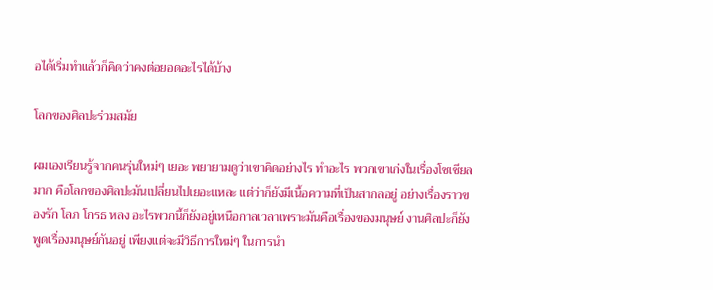อได้เริ่มทำแล้วก็คิดว่าคงต่อยอดอะไรได้บ้าง

โลกของศิลปะร่วมสมัย

ผมเองเรียนรู้จากคนรุ่นใหม่ๆ เยอะ พยายามดูว่าเขาคิดอย่างไร ทำอะไร พวกเขาเก่งในเรื่องโซเชียลมาก คือโลกของศิลปะมันเปลี่ยนไปเยอะแหละ แต่ว่าก็ยังมีเนื้อความที่เป็นสากลอยู่ อย่างเรื่องราวของรัก โลภ โกรธ หลง อะไรพวกนี้ก็ยังอยู่เหนือกาลเวลาเพราะมันคือเรื่องของมนุษย์ งานศิลปะก็ยังพูดเรื่องมนุษย์กันอยู่ เพียงแต่จะมีวิธีการใหม่ๆ ในการนำ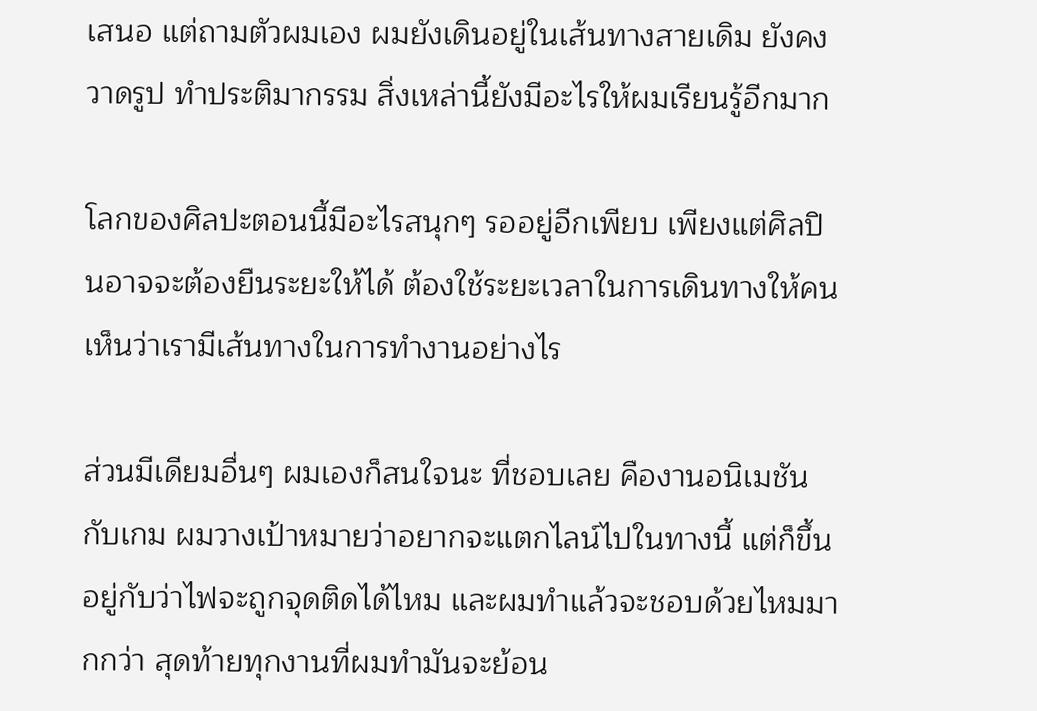เสนอ แต่ถามตัวผมเอง ผมยังเดินอยู่ในเส้นทางสายเดิม ยังคงวาดรูป ทำประติมากรรม สิ่งเหล่านี้ยังมีอะไรให้ผมเรียนรู้อีกมาก

โลกของศิลปะตอนนี้มีอะไรสนุกๆ รออยู่อีกเพียบ เพียงแต่ศิลปินอาจจะต้องยืนระยะให้ได้ ต้องใช้ระยะเวลาในการเดินทางให้คนเห็นว่าเรามีเส้นทางในการทำงานอย่างไร

ส่วนมีเดียมอื่นๆ ผมเองก็สนใจนะ ที่ชอบเลย คืองานอนิเมชันกับเกม ผมวางเป้าหมายว่าอยากจะแตกไลน์ไปในทางนี้ แต่ก็ขึ้นอยู่กับว่าไฟจะถูกจุดติดได้ไหม และผมทำแล้วจะชอบด้วยไหมมากกว่า สุดท้ายทุกงานที่ผมทำมันจะย้อน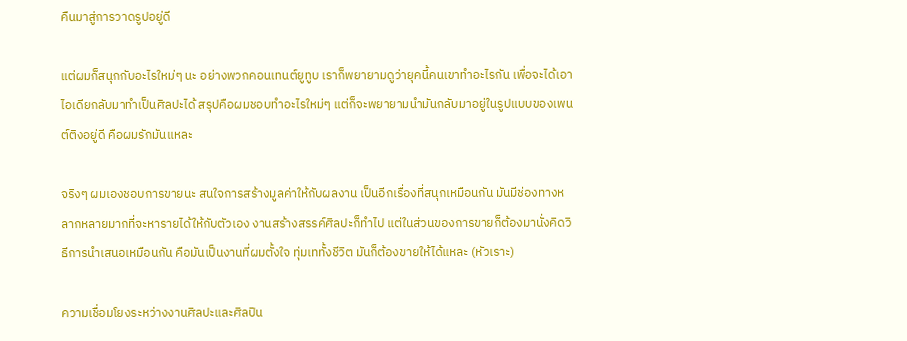คืนมาสู่การวาดรูปอยู่ดี

แต่ผมก็สนุกกับอะไรใหม่ๆ นะ อย่างพวกคอนเทนต์ยูทูบ เราก็พยายามดูว่ายุคนี้คนเขาทำอะไรกัน เพื่อจะได้เอาไอเดียกลับมาทำเป็นศิลปะได้ สรุปคือผมชอบทำอะไรใหม่ๆ แต่ก็จะพยายามนำมันกลับมาอยู่ในรูปแบบของเพนต์ติงอยู่ดี คือผมรักมันแหละ

จริงๆ ผมเองชอบการขายนะ สนใจการสร้างมูลค่าให้กับผลงาน เป็นอีกเรื่องที่สนุกเหมือนกัน มันมีช่องทางหลากหลายมากที่จะหารายได้ให้กับตัวเอง งานสร้างสรรค์ศิลปะก็ทำไป แต่ในส่วนของการขายก็ต้องมานั่งคิดวิธีการนำเสนอเหมือนกัน คือมันเป็นงานที่ผมตั้งใจ ทุ่มเททั้งชีวิต มันก็ต้องขายให้ได้แหละ (หัวเราะ)

ความเชื่อมโยงระหว่างงานศิลปะและศิลปิน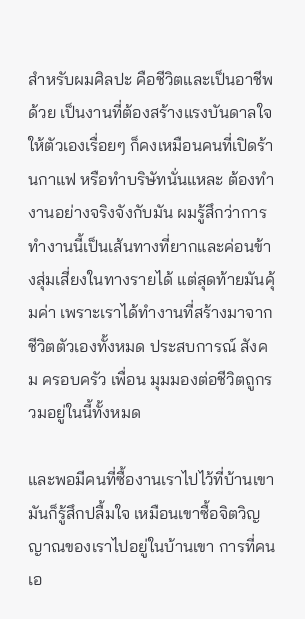สำหรับผมศิลปะ คือชีวิตและเป็นอาชีพด้วย เป็นงานที่ต้องสร้างแรงบันดาลใจให้ตัวเองเรื่อยๆ ก็คงเหมือนคนที่เปิดร้านกาแฟ หรือทำบริษัทนั่นแหละ ต้องทำงานอย่างจริงจังกับมัน ผมรู้สึกว่าการทำงานนี้เป็นเส้นทางที่ยากและค่อนข้างสุ่มเสี่ยงในทางรายได้ แต่สุดท้ายมันคุ้มค่า เพราะเราได้ทำงานที่สร้างมาจากชีวิตตัวเองทั้งหมด ประสบการณ์ สังคม ครอบครัว เพื่อน มุมมองต่อชีวิตถูกรวมอยู่ในนี้ทั้งหมด

และพอมีคนที่ซื้องานเราไปไว้ที่บ้านเขา มันก็รู้สึกปลื้มใจ เหมือนเขาซื้อจิตวิญญาณของเราไปอยู่ในบ้านเขา การที่คนเอ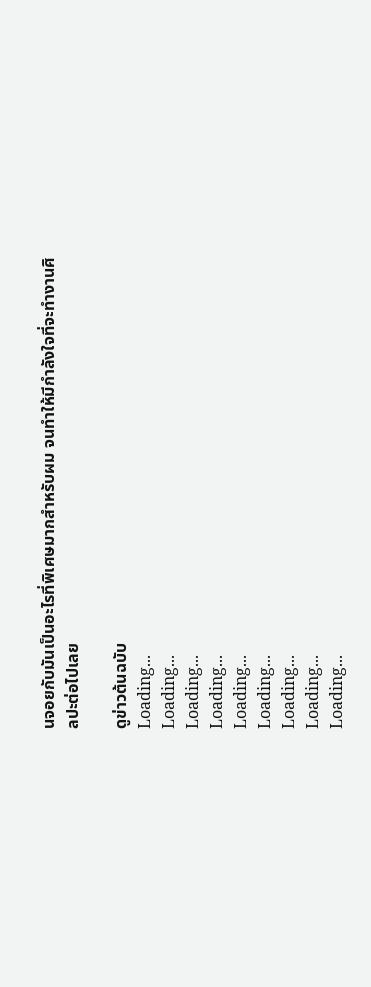นจอยกับมันเป็นอะไรที่พิเศษมากสำหรับผม จนทำให้มีกำลังใจที่จะทำงานศิลปะต่อไปเลย

ดูข่าวต้นฉบับ
Loading...
Loading...
Loading...
Loading...
Loading...
Loading...
Loading...
Loading...
Loading...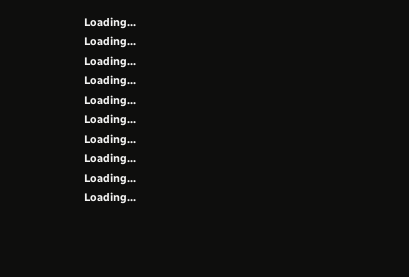Loading...
Loading...
Loading...
Loading...
Loading...
Loading...
Loading...
Loading...
Loading...
Loading...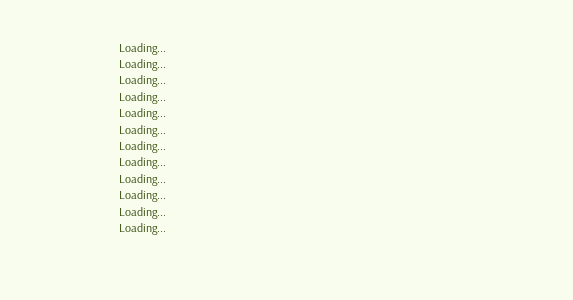Loading...
Loading...
Loading...
Loading...
Loading...
Loading...
Loading...
Loading...
Loading...
Loading...
Loading...
Loading...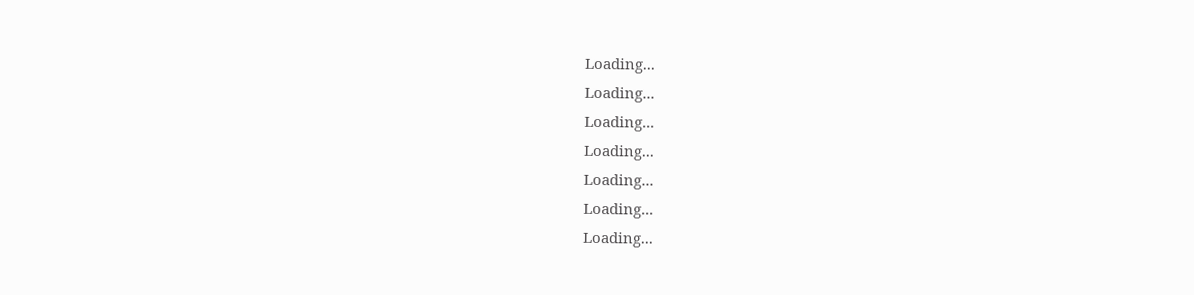Loading...
Loading...
Loading...
Loading...
Loading...
Loading...
Loading...